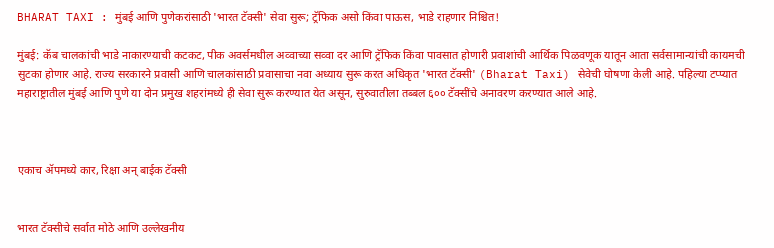BHARAT TAXI : मुंबई आणि पुणेकरांसाठी 'भारत टॅक्सी' सेवा सुरू; ट्रॅफिक असो किंवा पाऊस, भाडे राहणार निश्चित!

मुंबई: कॅब चालकांची भाडे नाकारण्याची कटकट, पीक अवर्समधील अव्वाच्या सव्वा दर आणि ट्रॅफिक किंवा पावसात होणारी प्रवाशांची आर्थिक पिळवणूक यातून आता सर्वसामान्यांची कायमची सुटका होणार आहे. राज्य सरकारने प्रवासी आणि चालकांसाठी प्रवासाचा नवा अध्याय सुरू करत अधिकृत 'भारत टॅक्सी' (Bharat Taxi) सेवेची घोषणा केली आहे. पहिल्या टप्प्यात महाराष्ट्रातील मुंबई आणि पुणे या दोन प्रमुख शहरांमध्ये ही सेवा सुरू करण्यात येत असून, सुरुवातीला तब्बल ६०० टॅक्सींचे अनावरण करण्यात आले आहे.



एकाच ॲपमध्ये कार, रिक्षा अन् बाईक टॅक्सी


भारत टॅक्सीचे सर्वात मोठे आणि उल्लेखनीय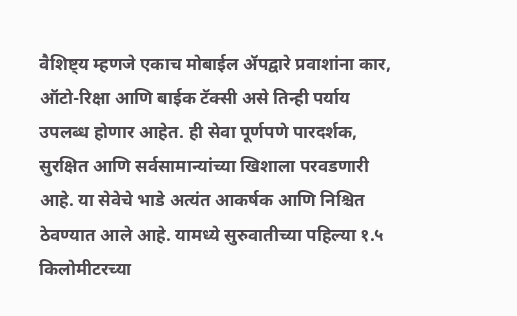वैशिष्ट्य म्हणजे एकाच मोबाईल ॲपद्वारे प्रवाशांना कार, ऑटो-रिक्षा आणि बाईक टॅक्सी असे तिन्ही पर्याय उपलब्ध होणार आहेत. ही सेवा पूर्णपणे पारदर्शक, सुरक्षित आणि सर्वसामान्यांच्या खिशाला परवडणारी आहे. या सेवेचे भाडे अत्यंत आकर्षक आणि निश्चित ठेवण्यात आले आहे. यामध्ये सुरुवातीच्या पहिल्या १.५ किलोमीटरच्या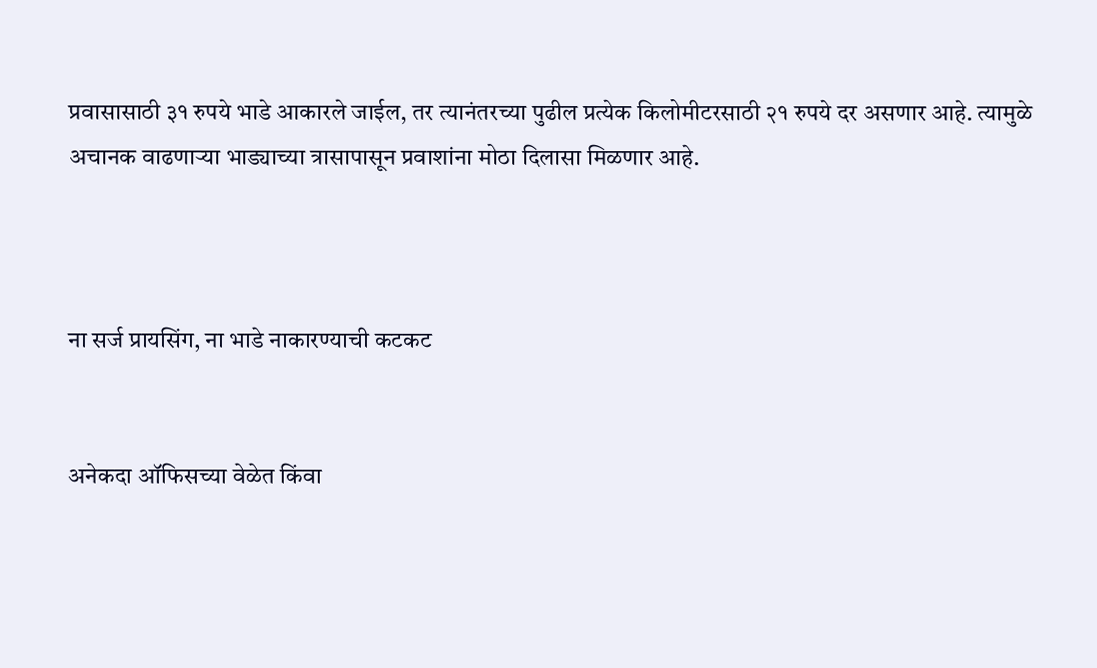प्रवासासाठी ३१ रुपये भाडे आकारले जाईल, तर त्यानंतरच्या पुढील प्रत्येक किलोमीटरसाठी २१ रुपये दर असणार आहे. त्यामुळे अचानक वाढणाऱ्या भाड्याच्या त्रासापासून प्रवाशांना मोठा दिलासा मिळणार आहे.



ना सर्ज प्रायसिंग, ना भाडे नाकारण्याची कटकट


अनेकदा ऑफिसच्या वेळेत किंवा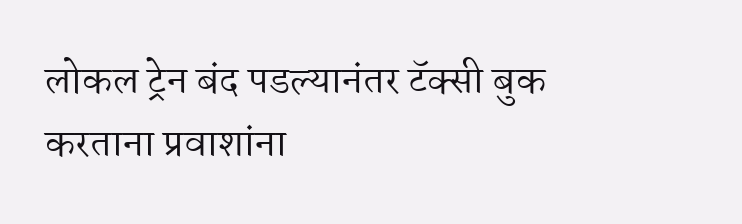लोकल ट्रेन बंद पडल्यानंतर टॅक्सी बुक करताना प्रवाशांना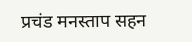प्रचंड मनस्ताप सहन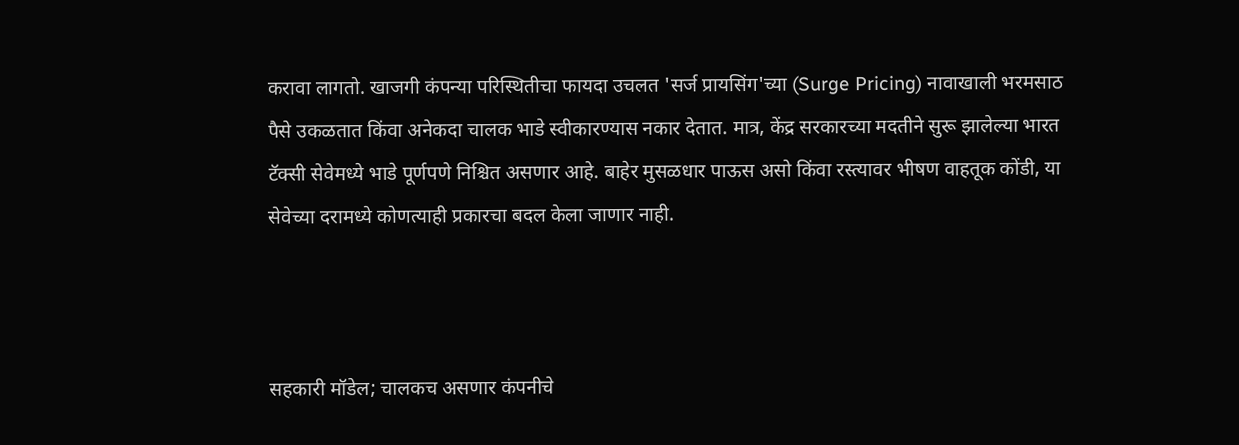करावा लागतो. खाजगी कंपन्या परिस्थितीचा फायदा उचलत 'सर्ज प्रायसिंग'च्या (Surge Pricing) नावाखाली भरमसाठ पैसे उकळतात किंवा अनेकदा चालक भाडे स्वीकारण्यास नकार देतात. मात्र, केंद्र सरकारच्या मदतीने सुरू झालेल्या भारत टॅक्सी सेवेमध्ये भाडे पूर्णपणे निश्चित असणार आहे. बाहेर मुसळधार पाऊस असो किंवा रस्त्यावर भीषण वाहतूक कोंडी, या सेवेच्या दरामध्ये कोणत्याही प्रकारचा बदल केला जाणार नाही.



सहकारी मॉडेल; चालकच असणार कंपनीचे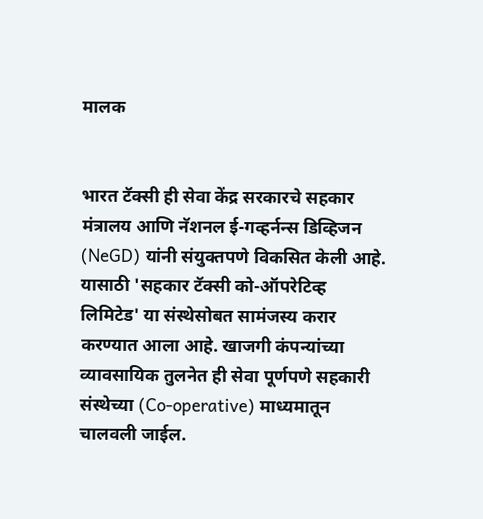मालक


भारत टॅक्सी ही सेवा केंद्र सरकारचे सहकार मंत्रालय आणि नॅशनल ई-गव्हर्नन्स डिव्हिजन (NeGD) यांनी संयुक्तपणे विकसित केली आहे. यासाठी 'सहकार टॅक्सी को-ऑपरेटिव्ह लिमिटेड' या संस्थेसोबत सामंजस्य करार करण्यात आला आहे. खाजगी कंपन्यांच्या व्यावसायिक तुलनेत ही सेवा पूर्णपणे सहकारी संस्थेच्या (Co-operative) माध्यमातून चालवली जाईल.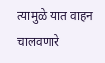त्यामुळे यात वाहन चालवणारे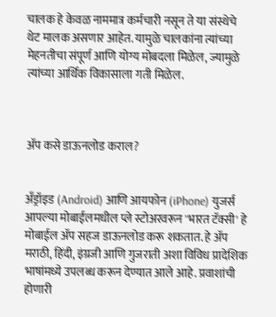चालक हे केवळ नाममात्र कर्मचारी नसून ते या संस्थेचे थेट मालक असणार आहेत. यामुळे चालकांना त्यांच्या मेहनतीचा संपूर्ण आणि योग्य मोबदला मिळेल, ज्यामुळे त्यांच्या आर्थिक विकासाला गती मिळेल.



ॲप कसे डाऊनलोड कराल?


अँड्रॉइड (Android) आणि आयफोन (iPhone) युजर्स आपल्या मोबाईलमधील प्ले स्टोअरवरून 'भारत टॅक्सी' हे मोबाईल ॲप सहज डाऊनलोड करू शकतात. हे ॲप मराठी, हिंदी, इंग्रजी आणि गुजराती अशा विविध प्रादेशिक भाषांमध्ये उपलब्ध करून देण्यात आले आहे. प्रवाशांची होणारी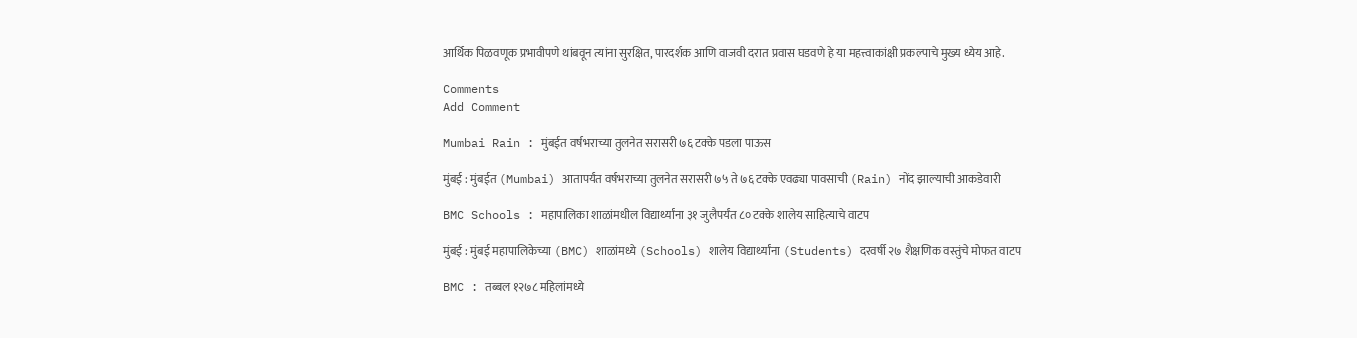आर्थिक पिळवणूक प्रभावीपणे थांबवून त्यांना सुरक्षित, पारदर्शक आणि वाजवी दरात प्रवास घडवणे हे या महत्त्वाकांक्षी प्रकल्पाचे मुख्य ध्येय आहे.

Comments
Add Comment

Mumbai Rain : मुंबईत वर्षभराच्या तुलनेत सरासरी ७६ टक्के पडला पाऊस

मुंबई : मुंबईत (Mumbai) आतापर्यंत वर्षभराच्या तुलनेत सरासरी ७५ ते ७६ टक्के एवढ्या पावसाची (Rain) नोंद झाल्याची आकडेवारी

BMC Schools : महापालिका शाळांमधील विद्यार्थ्यांना ३१ जुलैपर्यंत ८० टक्के शालेय साहित्याचे वाटप

मुंबई : मुंबई महापालिकेच्या (BMC) शाळांमध्ये (Schools) शालेय विद्यार्थ्यांना (Students) दरवर्षी २७ शैक्षणिक वस्तुंचे मोफत वाटप

BMC : तब्बल १२७८ महिलांमध्ये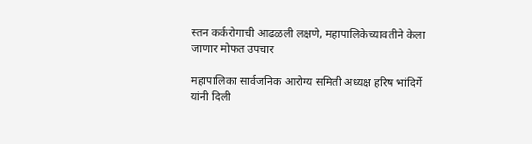स्तन कर्करोगाची आढळली लक्षणे, महापालिकेच्यावतीने केला जाणार मोफत उपचार

महापालिका सार्वजनिक आरोग्य समिती अध्यक्ष हरिष भांदिर्गे यांनी दिली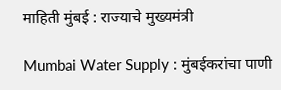माहिती मुंबई : राज्याचे मुख्यमंत्री

Mumbai Water Supply : मुंबईकरांचा पाणी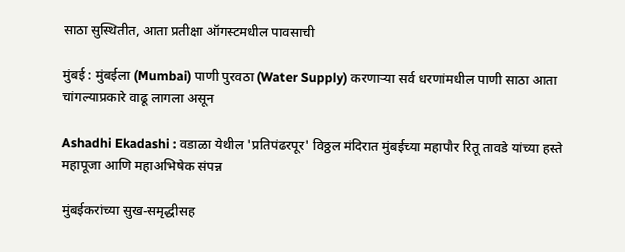साठा सुस्थितीत, आता प्रतीक्षा ऑगस्टमधील पावसाची

मुंबई : मुंबईला (Mumbai) पाणी पुरवठा (Water Supply) करणाऱ्या सर्व धरणांमधील पाणी साठा आता चांगल्याप्रकारे वाढू लागला असून

Ashadhi Ekadashi : वडाळा येथील 'प्रतिपंढरपूर' विठ्ठल मंदिरात मुंबईच्या महापौर रितू तावडे यांच्या हस्ते महापूजा आणि महाअभिषेक संपन्न

मुंबईकरांच्या सुख-समृद्धीसह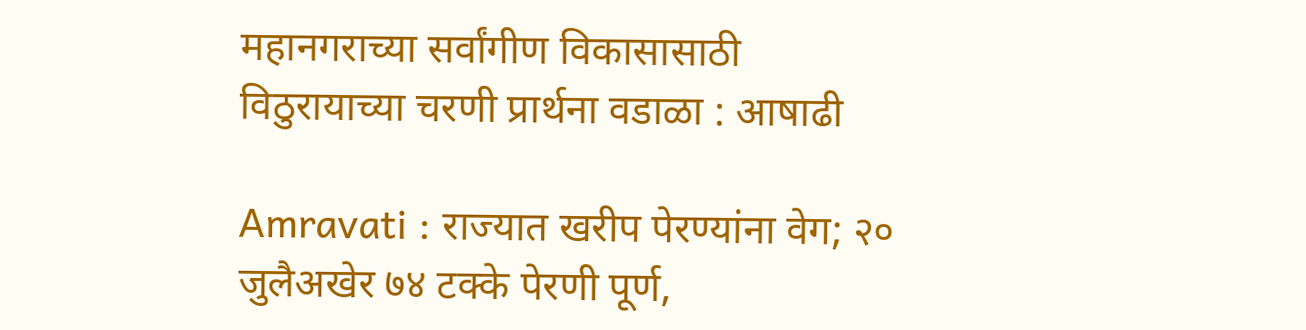महानगराच्या सर्वांगीण विकासासाठी विठुरायाच्या चरणी प्रार्थना वडाळा : आषाढी

Amravati : राज्यात खरीप पेरण्यांना वेग; २० जुलैअखेर ७४ टक्के पेरणी पूर्ण,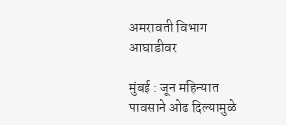अमरावती विभाग आघाडीवर

मुंबई : जून महिन्यात पावसाने ओढ दिल्यामुळे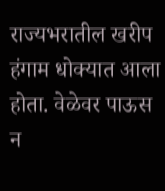राज्यभरातील खरीप हंगाम धोक्यात आला होता. वेळेवर पाऊस न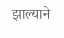झाल्याने